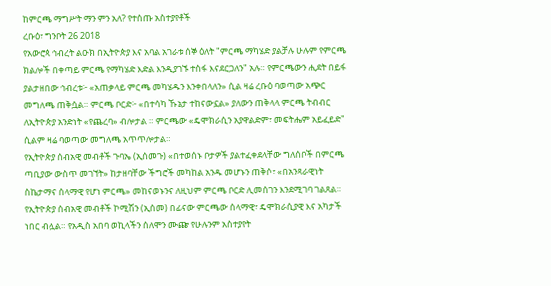ከምርጫ ማግሥት ማን ምን አለ? የተሰጡ አስተያየቶች
ረቡዕ፣ ግንቦት 26 2018
የአውሮጳ ኅብረት ልዑክ በኢትዮጵያ እና አባል አገራቱ ሰኞ ዕለት "ምርጫ ማካሄድ ያልቻሉ ሁሉም የምርጫ ክልሎች በቀጣይ ምርጫ የማካሄድ እድል እንዲያገኙ ተስፋ እናደርጋለን" አሉ። የምርጫውን ሒደት በይፋ ያልታዘበው ኅብረቱ፦ «አጠቃላይ ምርጫ መካሄዱን እንቀበላለን» ሲል ዛሬ ረቡዕ ባወጣው አጭር መግለጫ ጠቅሷል። ምርጫ ቦርድ፦ «በተሳካ ኹኔታ ተከናውኗል» ያለውን ጠቅላላ ምርጫ ትብብር ለኢትዮጵያ አንድነት «የጨረባ» ብሎታል ። ምርጫው «ዴሞክራሲን አያዋልድም፣ መፍትሔም አይፈይድ" ሲልም ዛሬ ባወጣው መግለጫ አጥጥሎታል።
የኢትዮጵያ ሰብአዊ መብቶች ጉባኤ (ኢሰመጉ) «በተወሰኑ ቦታዎች ያልተፈቀደላቸው ግለሰቦች በምርጫ ጣቢያው ውስጥ መገኘት» ከታዘባቸው ችግሮች መካከል አንዱ መሆኑን ጠቅሶ፣ «በአንጻራዊነት ስኬታማና ሰላማዊ የሆነ ምርጫ» መከናወኑንና ለዚህም ምርጫ ቦርድ ሊመሰገን እንደሚገባ ገልጸል።
የኢትዮጵያ ሰብአዊ መብቶች ኮሚሽን (ኢሰመ) በፊናው ምርጫው ሰላማዊ፣ ዴሞክራሲያዊ እና አካታች ነበር ብሏል። የአዲስ አበባ ወኪላችን ሰለሞን ሙጬ የሁሉንም አስተያየት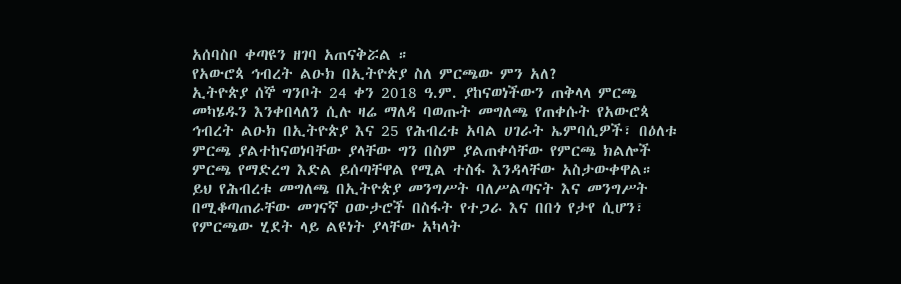አሰባስቦ ቀጣዩን ዘገባ አጠናቅሯል ።
የአውሮጳ ኅብረት ልዑክ በኢትዮጵያ ስለ ምርጫው ምን አለ?
ኢትዮጵያ ሰኞ ግንቦት 24 ቀን 2018 ዓ.ም. ያከናወነችውን ጠቅላላ ምርጫ መካሄዱን እንቀበላለን ሲሉ ዛሬ ማለዳ ባወጡት መግለጫ የጠቀሱት የአውሮጳ ኅብረት ልዑክ በኢትዮጵያ እና 25 የሕብረቱ አባል ሀገራት ኤምባሲዎች፣ በዕለቱ ምርጫ ያልተከናወነባቸው ያላቸው ግን በስም ያልጠቀሳቸው የምርጫ ክልሎች ምርጫ የማድረግ እድል ይሰጣቸዋል የሚል ተስፋ እንዳላቸው አስታውቀዋል።
ይህ የሕብረቱ መግለጫ በኢትዮጵያ መንግሥት ባለሥልጣናት እና መንግሥት በሚቆጣጠራቸው መገናኛ ዐውታሮች በስፋት የተጋራ እና በበጎ የታየ ሲሆን፣ የምርጫው ሂደት ላይ ልዩነት ያላቸው አካላት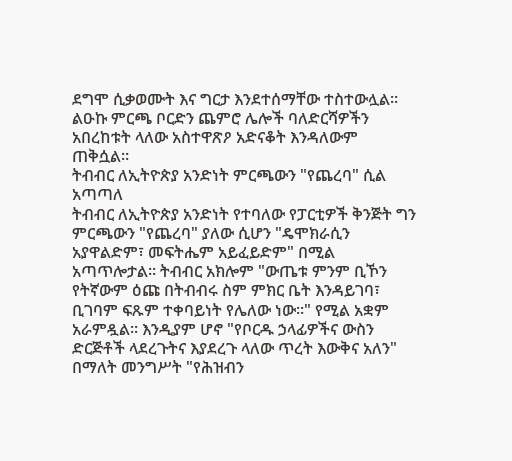ደግሞ ሲቃወሙት እና ግርታ እንደተሰማቸው ተስተውሏል።
ልዑኩ ምርጫ ቦርድን ጨምሮ ሌሎች ባለድርሻዎችን አበረከቱት ላለው አስተዋጽዖ አድናቆት እንዳለውም ጠቅሷል።
ትብብር ለኢትዮጵያ አንድነት ምርጫውን "የጨረባ" ሲል አጣጣለ
ትብብር ለኢትዮጵያ አንድነት የተባለው የፓርቲዎች ቅንጅት ግን ምርጫውን "የጨረባ" ያለው ሲሆን "ዴሞክራሲን አያዋልድም፣ መፍትሔም አይፈይድም" በሚል አጣጥሎታል። ትብብር አክሎም "ውጤቱ ምንም ቢኾን የትኛውም ዕጩ በትብብሩ ስም ምክር ቤት እንዳይገባ፣ ቢገባም ፍጹም ተቀባይነት የሌለው ነው።" የሚል አቋም አራምዷል። እንዲያም ሆኖ "የቦርዱ ኃላፊዎችና ውስን ድርጅቶች ላደረጉትና እያደረጉ ላለው ጥረት እውቅና አለን" በማለት መንግሥት "የሕዝብን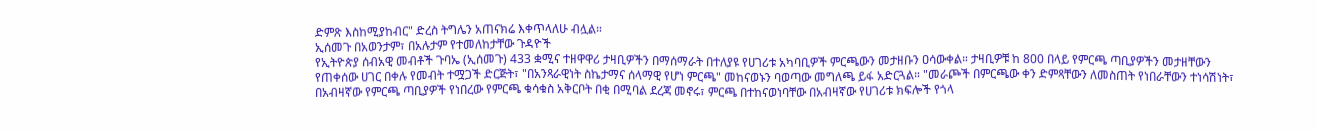ድምጽ እስከሚያከብር" ድረስ ትግሌን አጠናክሬ እቀጥላለሁ ብሏል።
ኢሰመጉ በአወንታም፣ በአሉታም የተመለከታቸው ጉዳዮች
የኢትዮጵያ ሰብአዊ መብቶች ጉባኤ (ኢሰመጉ) 433 ቋሚና ተዘዋዋሪ ታዛቢዎችን በማሰማራት በተለያዩ የሀገሪቱ አካባቢዎች ምርጫውን መታዘቡን ዐሳውቀል። ታዛቢዎቹ ከ 800 በላይ የምርጫ ጣቢያዎችን መታዘቸውን የጠቀሰው ሀገር በቀሉ የመብት ተሟጋች ድርጅት፣ "በአንጻራዊነት ስኬታማና ሰላማዊ የሆነ ምርጫ" መከናወኑን ባወጣው መግለጫ ይፋ አድርጓል። "መራጮች በምርጫው ቀን ድምጻቸውን ለመስጠት የነበራቸውን ተነሳሽነት፣ በአብዛኛው የምርጫ ጣቢያዎች የነበረው የምርጫ ቁሳቁስ አቅርቦት በቂ በሚባል ደረጃ መኖሩ፣ ምርጫ በተከናወነባቸው በአብዛኛው የሀገሪቱ ክፍሎች የጎላ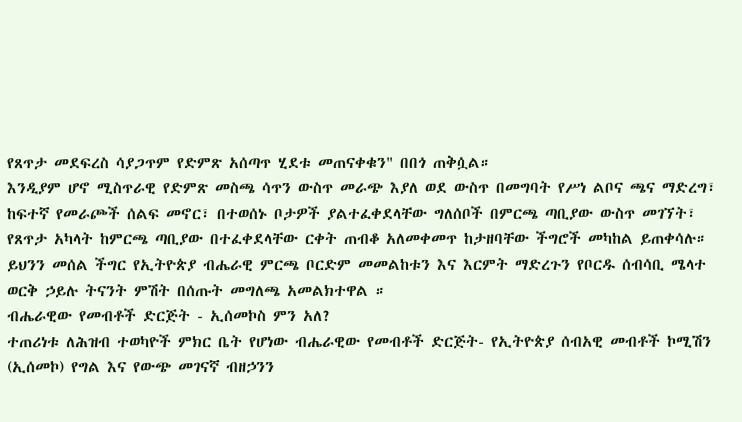የጸጥታ መደፍረስ ሳያጋጥም የድምጽ አሰጣጥ ሂደቱ መጠናቀቁን" በበጎ ጠቅሷል።
እንዲያም ሆኖ ሚስጥራዊ የድምጽ መስጫ ሳጥን ውስጥ መራጭ እያለ ወደ ውስጥ በመግባት የሥነ ልቦና ጫና ማድረግ፣
ከፍተኛ የመራጮች ሰልፍ መኖር፣ በተወሰኑ ቦታዎች ያልተፈቀደላቸው ግለሰቦች በምርጫ ጣቢያው ውስጥ መገኘት፣ የጸጥታ አካላት ከምርጫ ጣቢያው በተፈቀደላቸው ርቀት ጠብቆ አለመቀመጥ ከታዘባቸው ችግሮች መካከል ይጠቀሳሉ።
ይህንን መሰል ችግር የኢትዮጵያ ብሔራዊ ምርጫ ቦርድም መመልከቱን እና እርምት ማድረጉን የቦርዱ ሰብሳቢ ሜላተ ወርቅ ኃይሉ ትናንት ምሽት በሰጡት መግለጫ አመልክተዋል ።
ብሔራዊው የመብቶች ድርጅት - ኢሰመኮስ ምን አለ?
ተጠሪነቱ ለሕዝብ ተወካዮች ምክር ቤት የሆነው ብሔራዊው የመብቶች ድርጅት- የኢትዮጵያ ሰብአዊ መብቶች ኮሚሽን (ኢሰመኮ) የግል እና የውጭ መገናኛ ብዘኃንን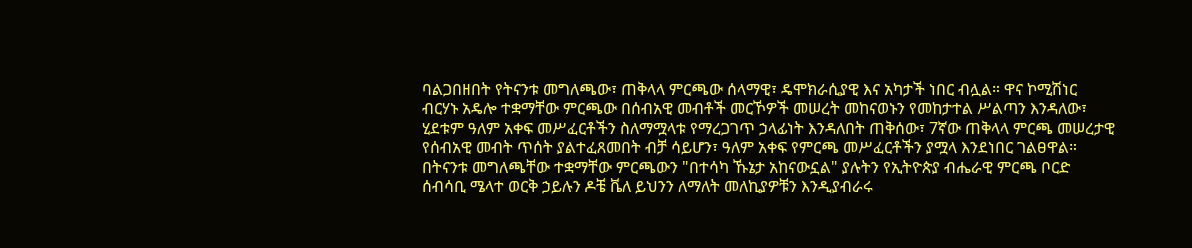ባልጋበዘበት የትናንቱ መግለጫው፣ ጠቅላላ ምርጫው ሰላማዊ፣ ዴሞክራሲያዊ እና አካታች ነበር ብሏል። ዋና ኮሚሽነር ብርሃኑ አዴሎ ተቋማቸው ምርጫው በሰብአዊ መብቶች መርኾዎች መሠረት መከናወኑን የመከታተል ሥልጣን እንዳለው፣ ሂደቱም ዓለም አቀፍ መሥፈርቶችን ስለማሟላቱ የማረጋገጥ ኃላፊነት እንዳለበት ጠቅሰው፣ 7ኛው ጠቅላላ ምርጫ መሠረታዊ የሰብአዊ መብት ጥሰት ያልተፈጸመበት ብቻ ሳይሆን፣ ዓለም አቀፍ የምርጫ መሥፈርቶችን ያሟላ እንደነበር ገልፀዋል።
በትናንቱ መግለጫቸው ተቋማቸው ምርጫውን "በተሳካ ኹኔታ አከናውኗል" ያሉትን የኢትዮጵያ ብሔራዊ ምርጫ ቦርድ ሰብሳቢ ሜላተ ወርቅ ኃይሉን ዶቼ ቬለ ይህንን ለማለት መለኪያዎቹን እንዲያብራሩ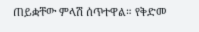ጠይቋቸው ምላሽ ሰጥተዋል። የቅድመ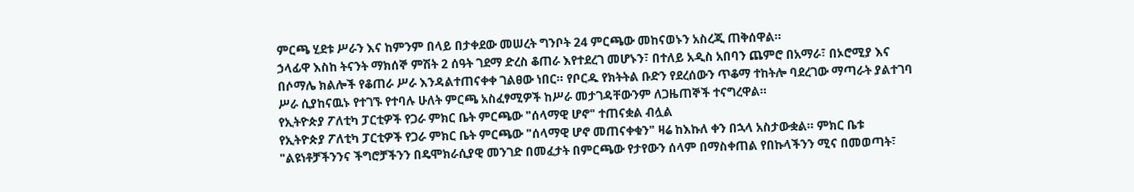ምርጫ ሂደቱ ሥራን እና ከምንም በላይ በታቀደው መሠረት ግንቦት 24 ምርጫው መከናወኑን አስረጂ ጠቅሰዋል።
ኃላፊዋ እስከ ትናንት ማክሰኞ ምሽት 2 ሰዓት ገደማ ድረስ ቆጠራ እየተደረገ መሆኑን፣ በተለይ አዲስ አበባን ጨምሮ በአማራ፣ በኦሮሚያ እና በሶማሌ ክልሎች የቆጠራ ሥራ እንዳልተጠናቀቀ ገልፀው ነበር። የቦርዱ የክትትል ቡድን የደረሰውን ጥቆማ ተከትሎ ባደረገው ማጣራት ያልተገባ ሥራ ሲያከናዉኑ የተገኙ የተባሉ ሁለት ምርጫ አስፈፃሚዎች ከሥራ መታገዳቸውንም ለጋዜጠኞች ተናግረዋል።
የኢትዮጵያ ፖለቲካ ፓርቲዎች የጋራ ምክር ቤት ምርጫው "ሰላማዊ ሆኖ" ተጠናቋል ብሏል
የኢትዮጵያ ፖለቲካ ፓርቲዎች የጋራ ምክር ቤት ምርጫው "ሰላማዊ ሆኖ መጠናቀቁን" ዛሬ ከእኩለ ቀን በኋላ አስታውቋል። ምክር ቤቱ "ልዩነቶቻችንንና ችግሮቻችንን በዴሞክራሲያዊ መንገድ በመፈታት በምርጫው የታየውን ሰላም በማስቀጠል የበኩላችንን ሚና በመወጣት፣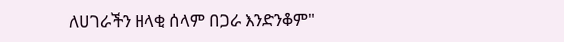ለሀገራችን ዘላቂ ሰላም በጋራ እንድንቆም"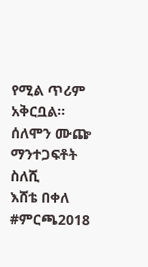የሚል ጥሪም አቅርቧል።
ሰለሞን ሙጬ
ማንተጋፍቶት ስለሺ
እሸቴ በቀለ
#ምርጫ2018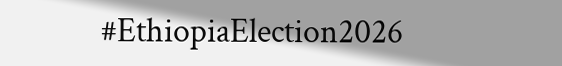#EthiopiaElection2026